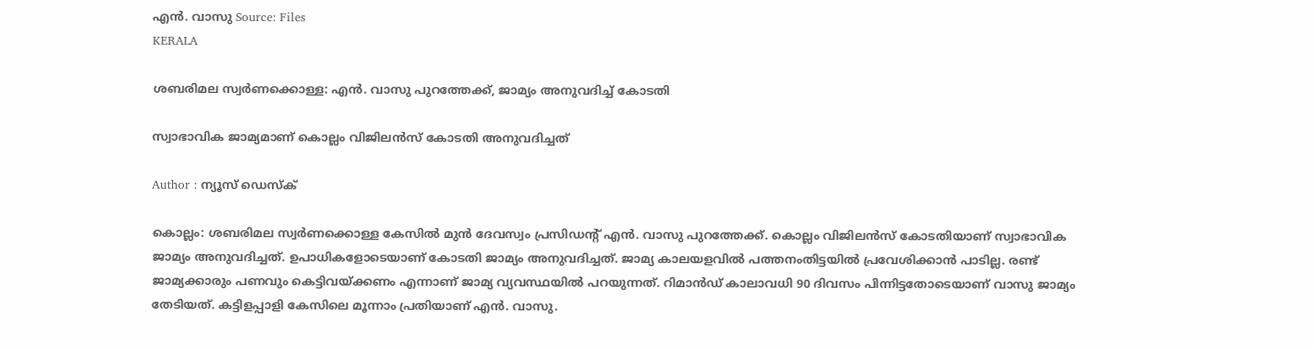എൻ. വാസു Source: Files
KERALA

ശബരിമല സ്വർണക്കൊള്ള: എൻ. വാസു പുറത്തേക്ക്, ജാമ്യം അനുവദിച്ച് കോടതി

സ്വാഭാവിക ജാമ്യമാണ് കൊല്ലം വിജിലൻസ് കോടതി അനുവദിച്ചത്

Author : ന്യൂസ് ഡെസ്ക്

കൊല്ലം: ശബരിമല സ്വർണക്കൊള്ള കേസിൽ മുൻ ദേവസ്വം പ്രസിഡൻ്റ് എൻ. വാസു പുറത്തേക്ക്. കൊല്ലം വിജിലൻസ് കോടതിയാണ് സ്വാഭാവിക ജാമ്യം അനുവദിച്ചത്. ഉപാധികളോടെയാണ് കോടതി ജാമ്യം അനുവദിച്ചത്. ജാമ്യ കാലയളവിൽ പത്തനംതിട്ടയിൽ പ്രവേശിക്കാൻ പാടില്ല. രണ്ട് ജാമ്യക്കാരും പണവും കെട്ടിവയ്ക്കണം എന്നാണ് ജാമ്യ വ്യവസ്ഥയിൽ പറയുന്നത്. റിമാൻഡ് കാലാവധി 90 ദിവസം പിന്നിട്ടതോടെയാണ് വാസു ജാമ്യം തേടിയത്. കട്ടിളപ്പാളി കേസിലെ മൂന്നാം പ്രതിയാണ് എൻ. വാസു.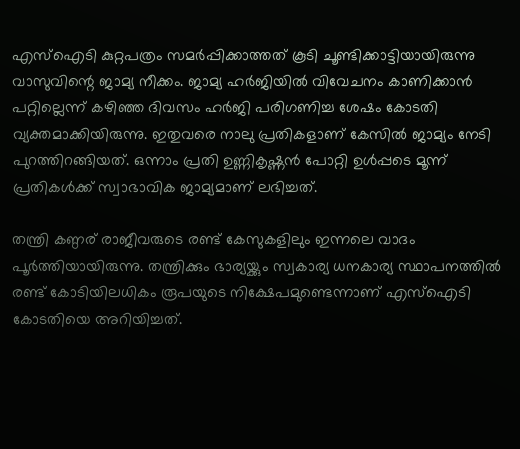എസ്ഐടി കുറ്റപത്രം സമർപ്പിക്കാത്തത് കൂടി ചൂണ്ടിക്കാട്ടിയായിരുന്നു വാസുവിന്റെ ജാമ്യ നീക്കം. ജാമ്യ ഹര്‍ജിയിൽ വിവേചനം കാണിക്കാൻ പറ്റില്ലെന്ന് കഴിഞ്ഞ ദിവസം ഹർജി പരിഗണിച്ച ശേഷം കോടതി വ്യക്തമാക്കിയിരുന്നു. ഇതുവരെ നാലു പ്രതികളാണ് കേസിൽ ജാമ്യം നേടി പുറത്തിറങ്ങിയത്. ഒന്നാം പ്രതി ഉണ്ണികൃഷ്ണൻ പോറ്റി ഉൾപ്പടെ മൂന്ന് പ്രതികൾക്ക് സ്വാഭാവിക ജാമ്യമാണ് ലഭിച്ചത്.

തന്ത്രി കണ്ഠര് രാജീവരുടെ രണ്ട് കേസുകളിലും ഇന്നലെ വാദം പൂർത്തിയായിരുന്നു. തന്ത്രിക്കും ഭാര്യയ്ക്കും സ്വകാര്യ ധനകാര്യ സ്ഥാപനത്തിൽ രണ്ട് കോടിയിലധികം രൂപയുടെ നിക്ഷേപമുണ്ടെന്നാണ് എസ്ഐടി കോടതിയെ അറിയിച്ചത്.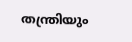തന്ത്രിയും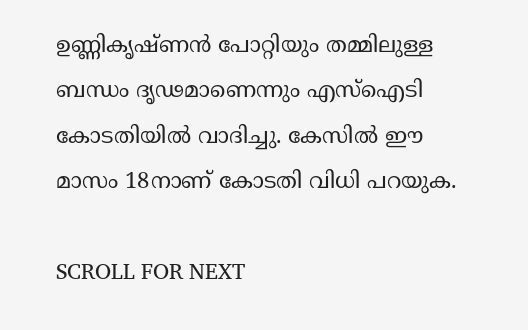ഉണ്ണികൃഷ്ണൻ പോറ്റിയും തമ്മിലുള്ള ബന്ധം ദൃഢമാണെന്നും എസ്ഐടി കോടതിയിൽ വാദിച്ചു. കേസിൽ ഈ മാസം 18നാണ് കോടതി വിധി പറയുക.

SCROLL FOR NEXT